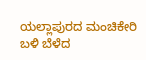ಯಲ್ಲಾಪುರದ ಮಂಚಿಕೇರಿ ಬಳಿ ಬೆಳೆದ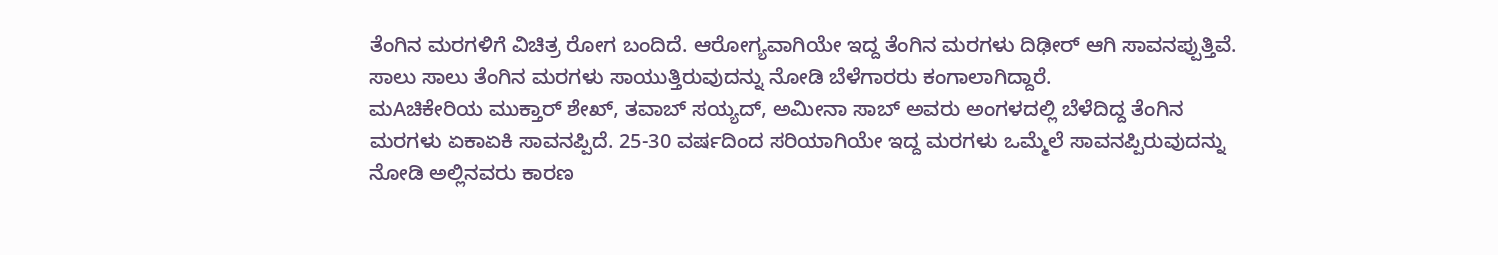ತೆಂಗಿನ ಮರಗಳಿಗೆ ವಿಚಿತ್ರ ರೋಗ ಬಂದಿದೆ. ಆರೋಗ್ಯವಾಗಿಯೇ ಇದ್ದ ತೆಂಗಿನ ಮರಗಳು ದಿಢೀರ್ ಆಗಿ ಸಾವನಪ್ಪುತ್ತಿವೆ. ಸಾಲು ಸಾಲು ತೆಂಗಿನ ಮರಗಳು ಸಾಯುತ್ತಿರುವುದನ್ನು ನೋಡಿ ಬೆಳೆಗಾರರು ಕಂಗಾಲಾಗಿದ್ದಾರೆ.
ಮAಚಿಕೇರಿಯ ಮುಕ್ತಾರ್ ಶೇಖ್, ತವಾಬ್ ಸಯ್ಯದ್, ಅಮೀನಾ ಸಾಬ್ ಅವರು ಅಂಗಳದಲ್ಲಿ ಬೆಳೆದಿದ್ದ ತೆಂಗಿನ ಮರಗಳು ಏಕಾಏಕಿ ಸಾವನಪ್ಪಿದೆ. 25-30 ವರ್ಷದಿಂದ ಸರಿಯಾಗಿಯೇ ಇದ್ದ ಮರಗಳು ಒಮ್ಮೆಲೆ ಸಾವನಪ್ಪಿರುವುದನ್ನು ನೋಡಿ ಅಲ್ಲಿನವರು ಕಾರಣ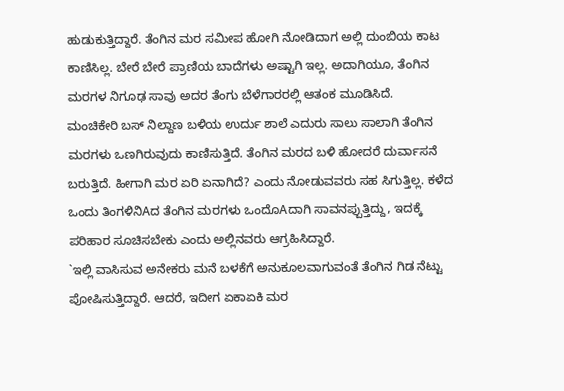ಹುಡುಕುತ್ತಿದ್ದಾರೆ. ತೆಂಗಿನ ಮರ ಸಮೀಪ ಹೋಗಿ ನೋಡಿದಾಗ ಅಲ್ಲಿ ದುಂಬಿಯ ಕಾಟ ಕಾಣಿಸಿಲ್ಲ. ಬೇರೆ ಬೇರೆ ಪ್ರಾಣಿಯ ಬಾದೆಗಳು ಅಷ್ಟಾಗಿ ಇಲ್ಲ. ಅದಾಗಿಯೂ, ತೆಂಗಿನ ಮರಗಳ ನಿಗೂಢ ಸಾವು ಅದರ ತೆಂಗು ಬೆಳೆಗಾರರಲ್ಲಿ ಆತಂಕ ಮೂಡಿಸಿದೆ.
ಮಂಚಿಕೇರಿ ಬಸ್ ನಿಲ್ದಾಣ ಬಳಿಯ ಉರ್ದು ಶಾಲೆ ಎದುರು ಸಾಲು ಸಾಲಾಗಿ ತೆಂಗಿನ ಮರಗಳು ಒಣಗಿರುವುದು ಕಾಣಿಸುತ್ತಿದೆ. ತೆಂಗಿನ ಮರದ ಬಳಿ ಹೋದರೆ ದುರ್ವಾಸನೆ ಬರುತ್ತಿದೆ. ಹೀಗಾಗಿ ಮರ ಏರಿ ಏನಾಗಿದೆ? ಎಂದು ನೋಡುವವರು ಸಹ ಸಿಗುತ್ತಿಲ್ಲ. ಕಳೆದ ಒಂದು ತಿಂಗಳಿನಿAದ ತೆಂಗಿನ ಮರಗಳು ಒಂದೊAದಾಗಿ ಸಾವನಪ್ಪುತ್ತಿದ್ದು, ಇದಕ್ಕೆ ಪರಿಹಾರ ಸೂಚಿಸಬೇಕು ಎಂದು ಅಲ್ಲಿನವರು ಆಗ್ರಹಿಸಿದ್ದಾರೆ.
`ಇಲ್ಲಿ ವಾಸಿಸುವ ಅನೇಕರು ಮನೆ ಬಳಕೆಗೆ ಅನುಕೂಲವಾಗುವಂತೆ ತೆಂಗಿನ ಗಿಡ ನೆಟ್ಟು ಪೋಷಿಸುತ್ತಿದ್ದಾರೆ. ಆದರೆ, ಇದೀಗ ಏಕಾಏಕಿ ಮರ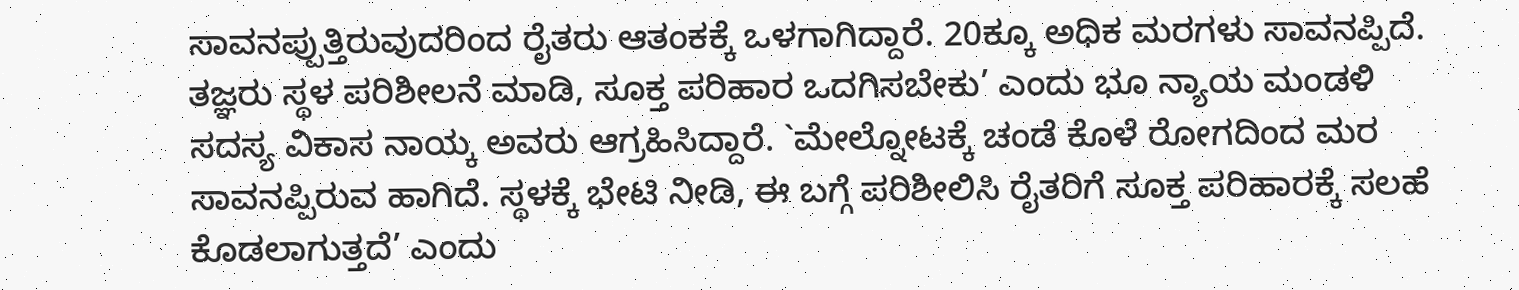ಸಾವನಪ್ಪುತ್ತಿರುವುದರಿಂದ ರೈತರು ಆತಂಕಕ್ಕೆ ಒಳಗಾಗಿದ್ದಾರೆ. 20ಕ್ಕೂ ಅಧಿಕ ಮರಗಳು ಸಾವನಪ್ಪಿದೆ. ತಜ್ಞರು ಸ್ಥಳ ಪರಿಶೀಲನೆ ಮಾಡಿ, ಸೂಕ್ತ ಪರಿಹಾರ ಒದಗಿಸಬೇಕು’ ಎಂದು ಭೂ ನ್ಯಾಯ ಮಂಡಳಿ ಸದಸ್ಯ ವಿಕಾಸ ನಾಯ್ಕ ಅವರು ಆಗ್ರಹಿಸಿದ್ದಾರೆ. `ಮೇಲ್ನೋಟಕ್ಕೆ ಚಂಡೆ ಕೊಳೆ ರೋಗದಿಂದ ಮರ ಸಾವನಪ್ಪಿರುವ ಹಾಗಿದೆ. ಸ್ಥಳಕ್ಕೆ ಭೇಟಿ ನೀಡಿ, ಈ ಬಗ್ಗೆ ಪರಿಶೀಲಿಸಿ ರೈತರಿಗೆ ಸೂಕ್ತ ಪರಿಹಾರಕ್ಕೆ ಸಲಹೆ ಕೊಡಲಾಗುತ್ತದೆ’ ಎಂದು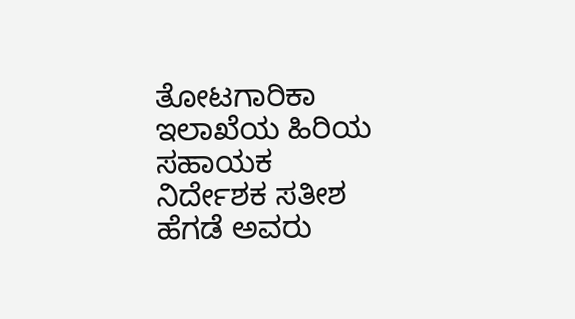ತೋಟಗಾರಿಕಾ ಇಲಾಖೆಯ ಹಿರಿಯ ಸಹಾಯಕ ನಿರ್ದೇಶಕ ಸತೀಶ ಹೆಗಡೆ ಅವರು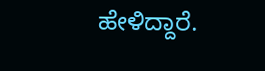ಹೇಳಿದ್ದಾರೆ.